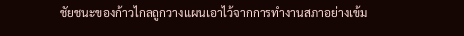ชัยชนะของก้าวไกลถูกวางแผนเอาไว้จากการทำงานสภาอย่างเข้ม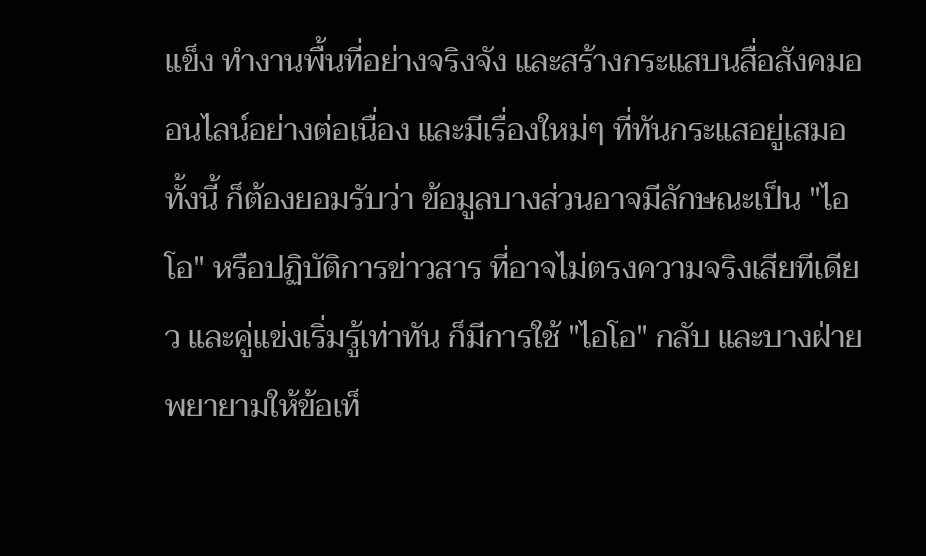แข็ง ทำงานพื้นที่อย่างจริงจัง และสร้างกระแสบนสื่อสังคมออนไลน์อย่างต่อเนื่อง และมีเรื่องใหม่ๆ ที่ทันกระแสอยู่เสมอ
ทั้งนี้ ก็ต้องยอมรับว่า ข้อมูลบางส่วนอาจมีลักษณะเป็น "ไอโอ" หรือปฏิบัติการข่าวสาร ที่อาจไม่ตรงความจริงเสียทีเดียว และคู่แข่งเริ่มรู้เท่าทัน ก็มีการใช้ "ไอโอ" กลับ และบางฝ่ายพยายามให้ข้อเท็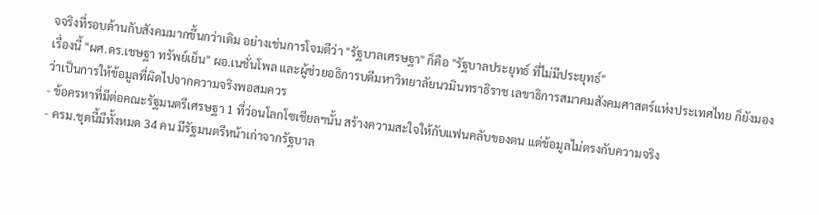จจริงที่รอบด้านกับสังคมมากขึ้นกว่าเดิม อย่างเช่นการโจมตีว่า "รัฐบาลเศรษฐา" ก็คือ "รัฐบาลประยุทธ์ ที่ไม่มีประยุทธ์"
เรื่องนี้ "ผศ.ดร.เชษฐา ทรัพย์เย็น" ผอ.เนชั่นโพล และผู้ช่วยอธิการบดีมหาวิทยาลัยนวมินทราธิราช เลขาธิการสมาคมสังคมศาสตร์แห่งประเทศไทย ก็ยังมองว่าเป็นการให้ข้อมูลที่ผิดไปจากความจริงพอสมควร
- ข้อครหาที่มีต่อคณะรัฐมนตรีเศรษฐา 1 ที่ว่อนโลกโซเชียลฯนั้น สร้างความสะใจให้กับแฟนคลับของตน แต่ข้อมูลไม่ตรงกับความจริง
- ครม.ชุดนี้มีทั้งหมด 34 คน มีรัฐมนตรีหน้าเก่าจากรัฐบาล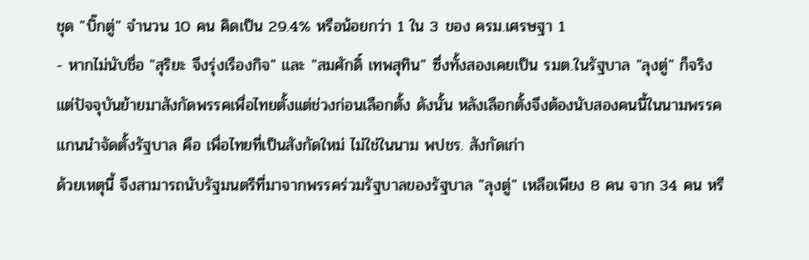ชุด "บิ๊กตู่" จำนวน 10 คน คิดเป็น 29.4% หรือน้อยกว่า 1 ใน 3 ของ ครม.เศรษฐา 1
- หากไม่นับชื่อ "สุริยะ จึงรุ่งเรืองกิจ" และ "สมศักดิ์ เทพสุทิน" ซึ่งทั้งสองเคยเป็น รมต.ในรัฐบาล "ลุงตู่" ก็จริง แต่ปัจจุบันย้ายมาสังกัดพรรคเพื่อไทยตั้งแต่ช่วงก่อนเลือกตั้ง ดังนั้น หลังเลือกตั้งจึงต้องนับสองคนนี้ในนามพรรคแกนนำจัดตั้งรัฐบาล คือ เพื่อไทยที่เป็นสังกัดใหม่ ไม่ใช่ในนาม พปชร. สังกัดเก่า
ด้วยเหตุนี้ จึงสามารถนับรัฐมนตรีที่มาจากพรรคร่วมรัฐบาลของรัฐบาล "ลุงตู่" เหลือเพียง 8 คน จาก 34 คน หรื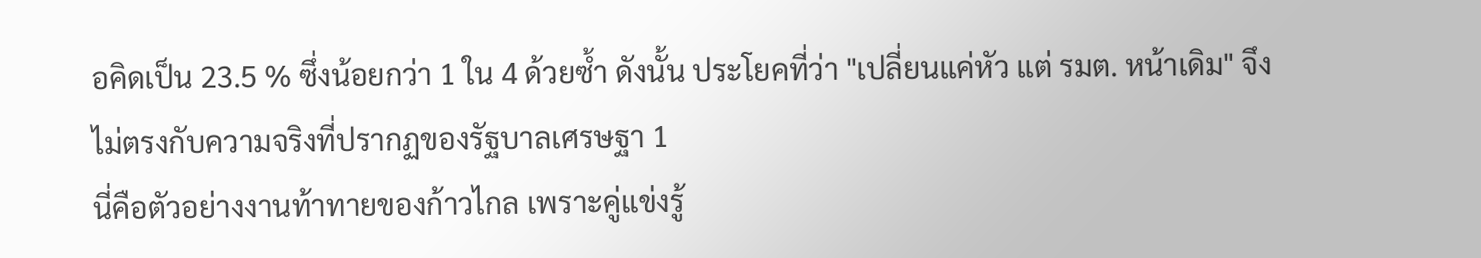อคิดเป็น 23.5 % ซึ่งน้อยกว่า 1 ใน 4 ด้วยซ้ำ ดังนั้น ประโยคที่ว่า "เปลี่ยนแค่หัว แต่ รมต. หน้าเดิม" จึงไม่ตรงกับความจริงที่ปรากฏของรัฐบาลเศรษฐา 1
นี่คือตัวอย่างงานท้าทายของก้าวไกล เพราะคู่แข่งรู้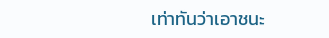เท่าทันว่าเอาชนะ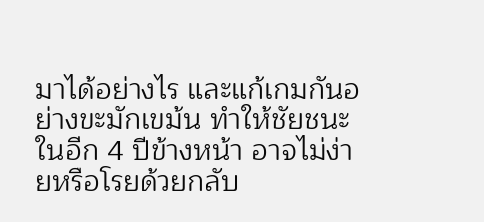มาได้อย่างไร และแก้เกมกันอย่างขะมักเขม้น ทำให้ชัยชนะในอีก 4 ปีข้างหน้า อาจไม่ง่ายหรือโรยด้วยกลับ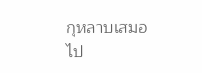กุหลาบเสมอไป